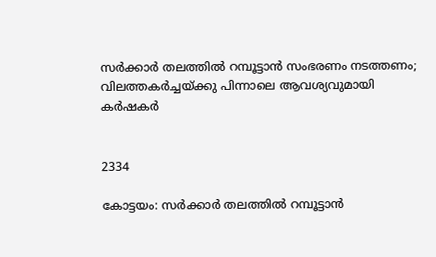സര്‍ക്കാര്‍ തലത്തില്‍ റമ്പൂട്ടാന്‍ സംഭരണം നടത്തണം;
വിലത്തകർച്ചയ്ക്കു പിന്നാലെ ആവശ്യവുമായി കർഷകർ


2334

കോട്ടയം: സര്‍ക്കാര്‍ തലത്തില്‍ റമ്പൂട്ടാന്‍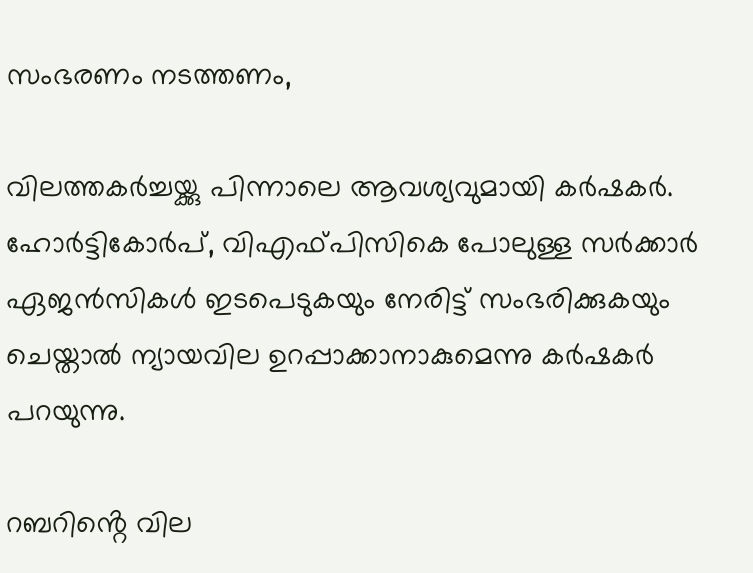സംഭരണം നടത്തണം,

വിലത്തകർച്ചയ്ക്കു പിന്നാലെ ആവശ്യവുമായി കർഷകർ. ഹോര്‍ട്ടികോര്‍പ്, വിഎഫ്പിസികെ പോലുള്ള സര്‍ക്കാര്‍ ഏജന്‍സികള്‍ ഇടപെടുകയും നേരിട്ട് സംഭരിക്കുകയും ചെയ്താല്‍ ന്യായവില ഉറപ്പാക്കാനാകുമെന്നു കര്‍ഷകര്‍ പറയുന്നു.

റബറിൻ്റെ വില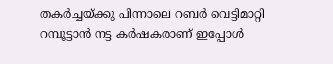തകർച്ചയ്ക്കു പിന്നാലെ റബർ വെട്ടിമാറ്റി റമ്പൂട്ടാൻ നട്ട കർഷകരാണ് ഇപ്പോൾ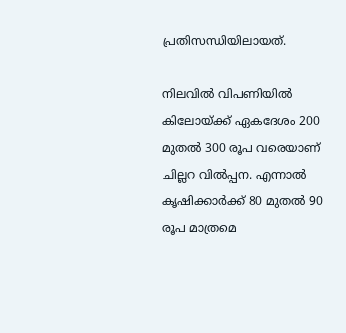പ്രതിസന്ധിയിലായത്.

നിലവില്‍ വിപണിയില്‍ കിലോയ്ക്ക് ഏകദേശം 200 മുതല്‍ 300 രൂപ വരെയാണ് ചില്ലറ വില്‍പ്പന. എന്നാല്‍ കൃഷിക്കാര്‍ക്ക് 80 മുതൽ 90 രൂപ മാത്രമെ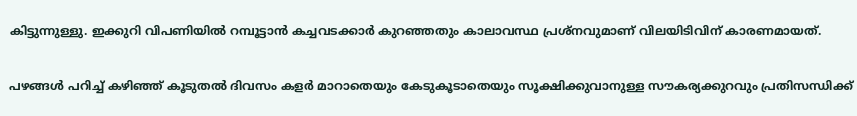കിട്ടുന്നുള്ളു. ഇക്കുറി വിപണിയില്‍ റമ്പൂട്ടാന്‍ കച്ചവടക്കാര്‍ കുറഞ്ഞതും കാലാവസ്ഥ പ്രശ്നവുമാണ് വിലയിടിവിന് കാരണമായത്.

പഴങ്ങള്‍ പറിച്ച് കഴിഞ്ഞ് കൂടുതല്‍ ദിവസം കളര്‍ മാറാതെയും കേടുകൂടാതെയും സൂക്ഷിക്കുവാനുള്ള സൗകര്യക്കുറവും പ്രതിസന്ധിക്ക്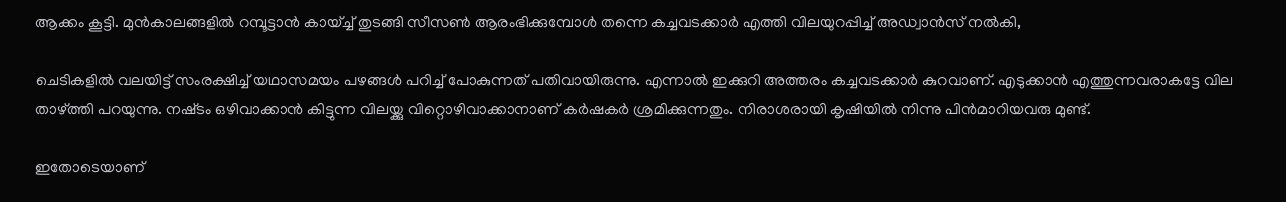ആക്കം കൂട്ടി. മുന്‍കാലങ്ങളില്‍ റമ്പൂട്ടാന്‍ കായ്ച്ച് തുടങ്ങി സീസണ്‍ ആരംഭിക്കുമ്പോള്‍ തന്നെ കച്ചവടക്കാര്‍ എത്തി വിലയുറപ്പിച്ച് അഡ്വാന്‍സ് നല്‍കി,

ചെടികളില്‍ വലയിട്ട് സംരക്ഷിച്ച് യഥാസമയം പഴങ്ങള്‍ പറിച്ച് പോകുന്നത് പതിവായിരുന്നു. എന്നാല്‍ ഇക്കുറി അത്തരം കച്ചവടക്കാര്‍ കുറവാണ്. എടുക്കാൻ എത്തുന്നവരാകട്ടേ വില താഴ്ത്തി പറയുന്നു. നഷ്‌ടം ഒഴിവാക്കാൻ കിട്ടുന്ന വിലയ്ക്കു വിറ്റൊഴിവാക്കാനാണ് കർഷകർ ശ്രമിക്കുന്നതും. നിരാശരായി കൃഷിയിൽ നിന്നു പിൻമാറിയവരു മുണ്ട്.

ഇതോടെയാണ്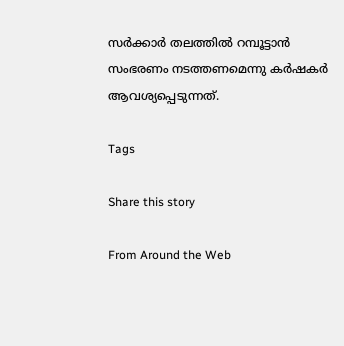സര്‍ക്കാര്‍ തലത്തില്‍ റമ്പൂട്ടാന്‍ സംഭരണം നടത്തണമെന്നു കർഷകർ ആവശ്യപ്പെടുന്നത്.

Tags

Share this story

From Around the Web